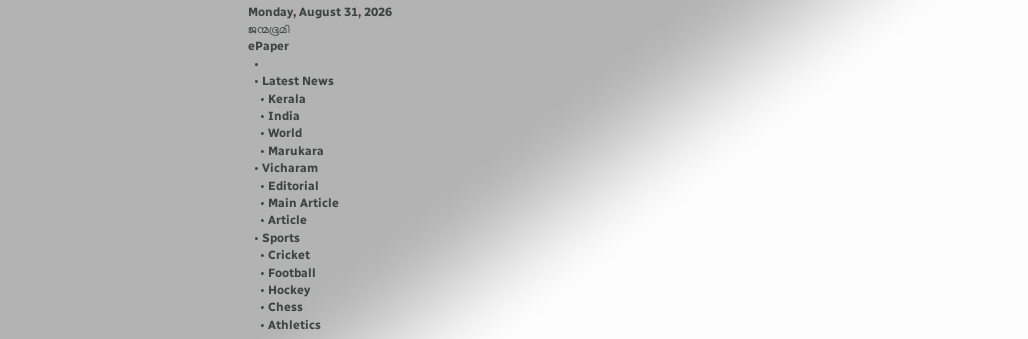Monday, August 31, 2026
ജന്മഭൂമി
ePaper
  •
  • Latest News
    • Kerala
    • India
    • World
    • Marukara
  • Vicharam
    • Editorial
    • Main Article
    • Article
  • Sports
    • Cricket
    • Football
    • Hockey
    • Chess
    • Athletics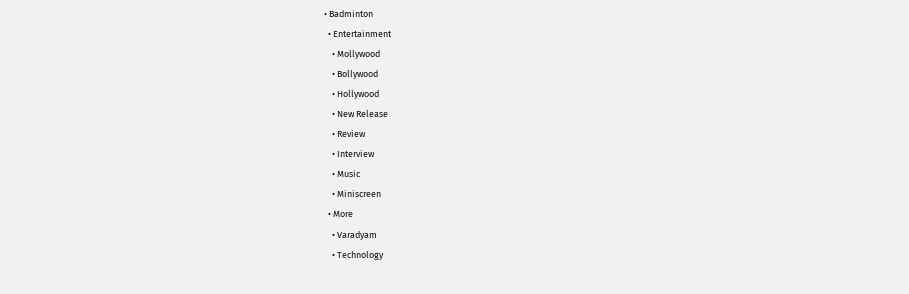• Badminton
  • Entertainment
    • Mollywood
    • Bollywood
    • Hollywood
    • New Release
    • Review
    • Interview
    • Music
    • Miniscreen
  • More
    • Varadyam
    • Technology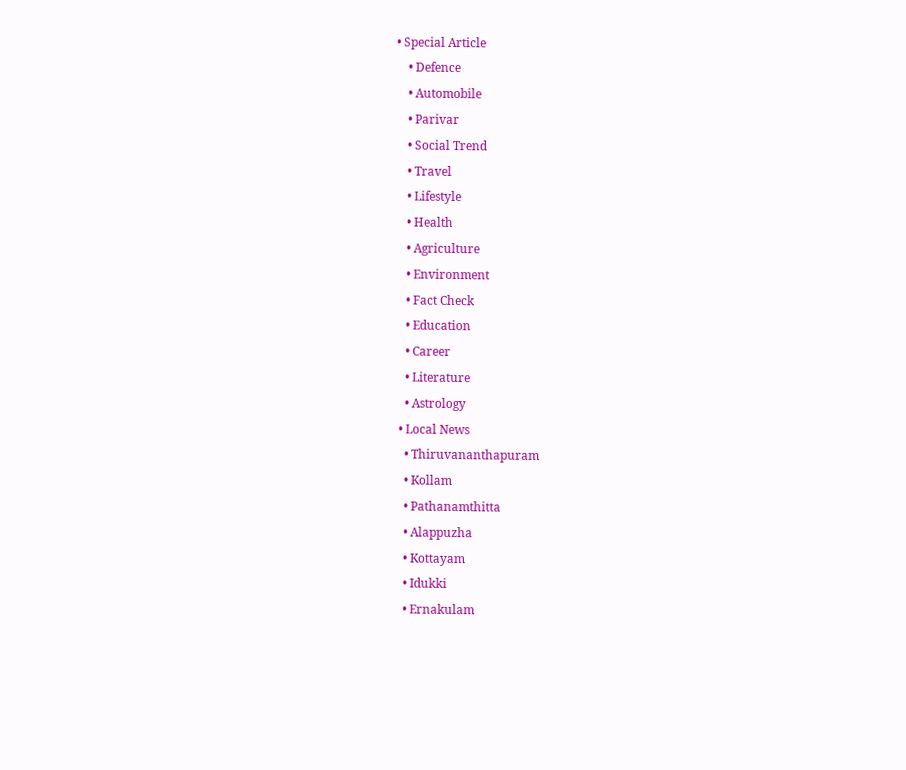• Special Article
    • Defence
    • Automobile
    • Parivar
    • Social Trend
    • Travel
    • Lifestyle
    • Health
    • Agriculture
    • Environment
    • Fact Check
    • Education
    • Career
    • Literature
    • Astrology
  • Local News
    • Thiruvananthapuram
    • Kollam
    • Pathanamthitta
    • Alappuzha
    • Kottayam
    • Idukki
    • Ernakulam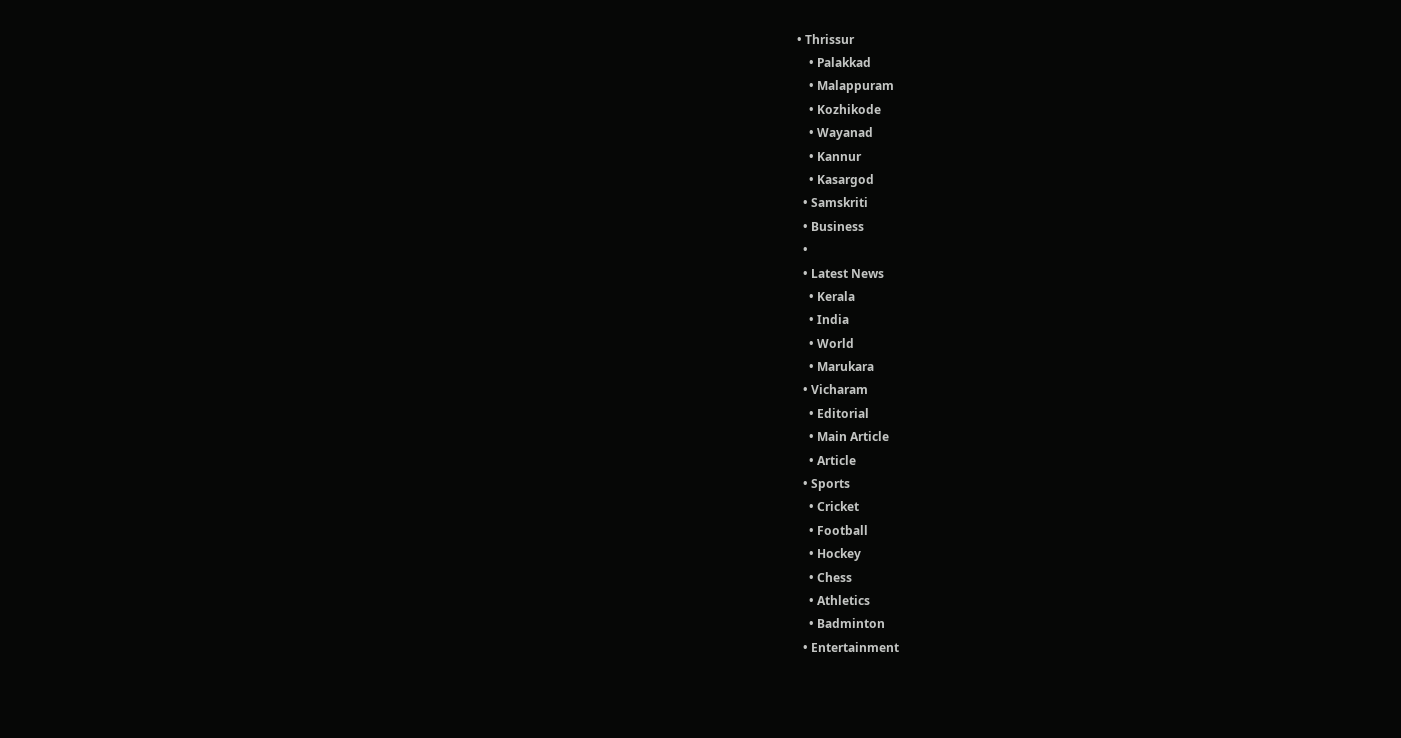• Thrissur
    • Palakkad
    • Malappuram
    • Kozhikode
    • Wayanad
    • Kannur
    • Kasargod
  • Samskriti
  • Business
  •
  • Latest News
    • Kerala
    • India
    • World
    • Marukara
  • Vicharam
    • Editorial
    • Main Article
    • Article
  • Sports
    • Cricket
    • Football
    • Hockey
    • Chess
    • Athletics
    • Badminton
  • Entertainment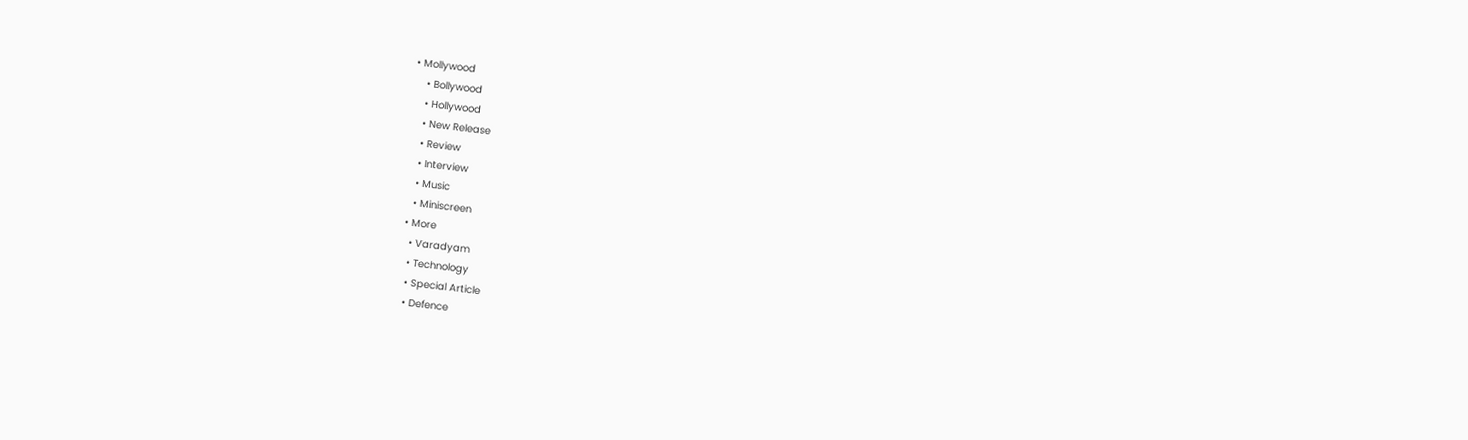• Mollywood
    • Bollywood
    • Hollywood
    • New Release
    • Review
    • Interview
    • Music
    • Miniscreen
  • More
    • Varadyam
    • Technology
    • Special Article
    • Defence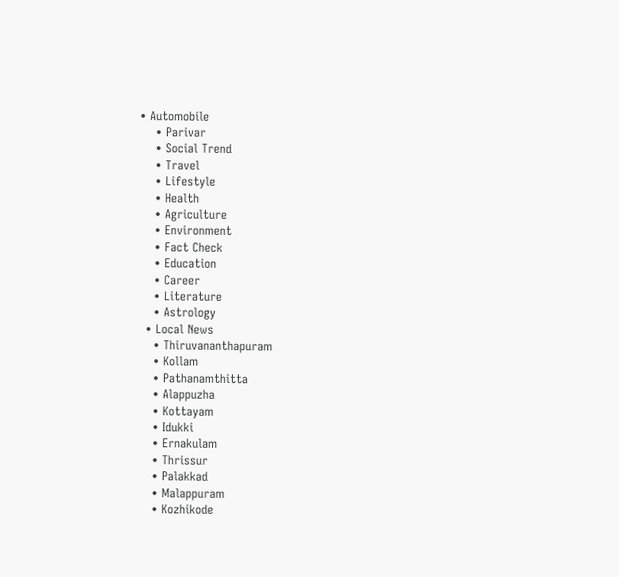• Automobile
    • Parivar
    • Social Trend
    • Travel
    • Lifestyle
    • Health
    • Agriculture
    • Environment
    • Fact Check
    • Education
    • Career
    • Literature
    • Astrology
  • Local News
    • Thiruvananthapuram
    • Kollam
    • Pathanamthitta
    • Alappuzha
    • Kottayam
    • Idukki
    • Ernakulam
    • Thrissur
    • Palakkad
    • Malappuram
    • Kozhikode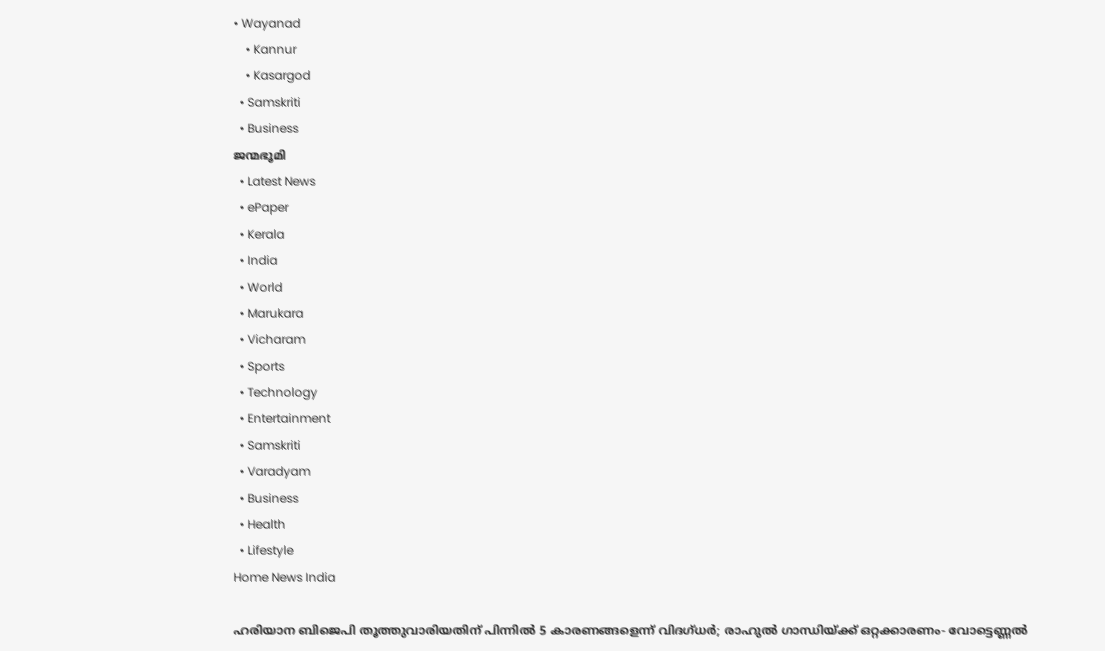• Wayanad
    • Kannur
    • Kasargod
  • Samskriti
  • Business
ജന്മഭൂമി
  • Latest News
  • ePaper
  • Kerala
  • India
  • World
  • Marukara
  • Vicharam
  • Sports
  • Technology
  • Entertainment
  • Samskriti
  • Varadyam
  • Business
  • Health
  • Lifestyle
Home News India

ഹരിയാന ബിജെപി തൂത്തുവാരിയതിന് പിന്നില്‍ 5 കാരണങ്ങളെന്ന് വിദഗ്ധര്‍; രാഹുല്‍ ഗാന്ധിയ്‌ക്ക് ഒറ്റക്കാരണം- വോട്ടെണ്ണല്‍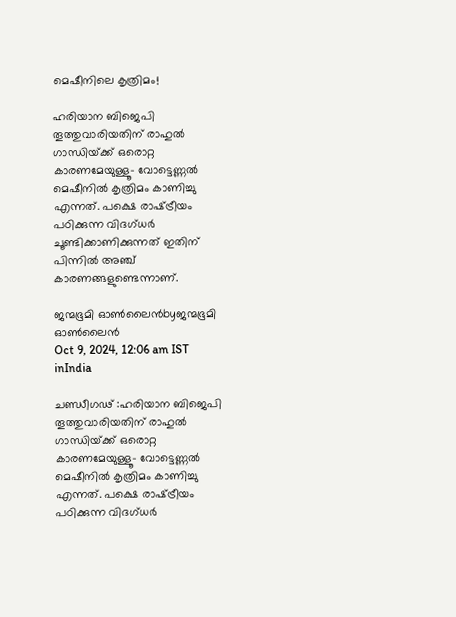മെഷീനിലെ കൃത്രിമം!

ഹരിയാന ബിജെപി തൂത്തുവാരിയതിന് രാഹുല്‍ ഗാന്ധിയ്‌ക്ക് ഒരൊറ്റ കാരണമേയുള്ളൂ- വോട്ടെണ്ണല്‍ മെഷീനില്‍ കൃത്രിമം കാണിച്ചു എന്നത്. പക്ഷെ രാഷ്‌ട്രീയം പഠിക്കുന്ന വിദഗ്ധര്‍ ചൂണ്ടിക്കാണിക്കുന്നത് ഇതിന് പിന്നില്‍ അഞ്ച് കാരണങ്ങളുണ്ടെന്നാണ്.

ജന്മഭൂമി ഓണ്‍ലൈന്‍byജന്മഭൂമി ഓണ്‍ലൈന്‍
Oct 9, 2024, 12:06 am IST
inIndia

ചണ്ഡീഗഢ് :ഹരിയാന ബിജെപി തൂത്തുവാരിയതിന് രാഹുല്‍ ഗാന്ധിയ്‌ക്ക് ഒരൊറ്റ കാരണമേയുള്ളൂ- വോട്ടെണ്ണല്‍ മെഷീനില്‍ കൃത്രിമം കാണിച്ചു എന്നത്. പക്ഷെ രാഷ്‌ട്രീയം പഠിക്കുന്ന വിദഗ്ധര്‍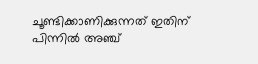ചൂണ്ടിക്കാണിക്കുന്നത് ഇതിന് പിന്നില്‍ അഞ്ച്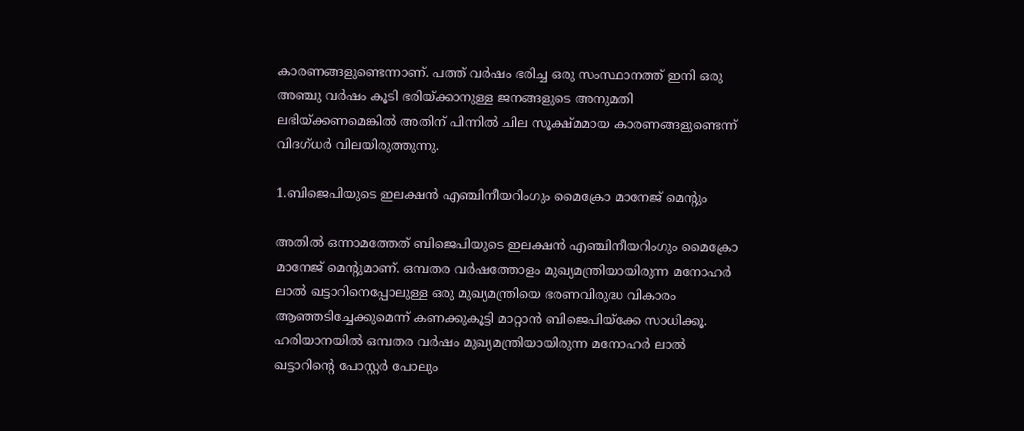കാരണങ്ങളുണ്ടെന്നാണ്. പത്ത് വര്‍ഷം ഭരിച്ച ഒരു സംസ്ഥാനത്ത് ഇനി ഒരു അഞ്ചു വര്‍ഷം കൂടി ഭരിയ്‌ക്കാനുള്ള ജനങ്ങളുടെ അനുമതി ലഭിയ്‌ക്കണമെങ്കില്‍ അതിന് പിന്നില്‍ ചില സൂക്ഷ്മമായ കാരണങ്ങളുണ്ടെന്ന് വിദഗ്ധര്‍ വിലയിരുത്തുന്നു.

1.ബിജെപിയുടെ ഇലക്ഷന്‍ എഞ്ചിനീയറിംഗും മൈക്രോ മാനേജ് മെന്‍റും

അതില്‍ ഒന്നാമത്തേത് ബിജെപിയുടെ ഇലക്ഷന്‍ എഞ്ചിനീയറിംഗും മൈക്രോ മാനേജ് മെന്‍റുമാണ്. ഒമ്പതര വര്‍ഷത്തോളം മുഖ്യമന്ത്രിയായിരുന്ന മനോഹര്‍ ലാല്‍ ഖട്ടാറിനെപ്പോലുള്ള ഒരു മുഖ്യമന്ത്രിയെ ഭരണവിരുദ്ധ വികാരം ആഞ്ഞടിച്ചേക്കുമെന്ന് കണക്കുകൂട്ടി മാറ്റാന്‍ ബിജെപിയ്‌ക്കേ സാധിക്കൂ. ഹരിയാനയില്‍ ഒമ്പതര വര്‍ഷം മുഖ്യമന്ത്രിയായിരുന്ന മനോഹര്‍ ലാല്‍ ഖട്ടാറിന്റെ പോസ്റ്റര്‍ പോലും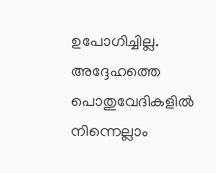ഉപോഗിച്ചില്ല. അദ്ദേഹത്തെ പൊതുവേദികളില്‍ നിന്നെല്ലാം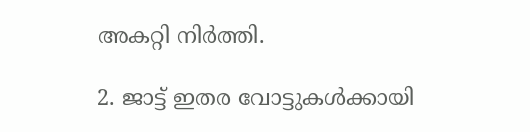അകറ്റി നിര്‍ത്തി.

2. ജാട്ട് ഇതര വോട്ടുകള്‍ക്കായി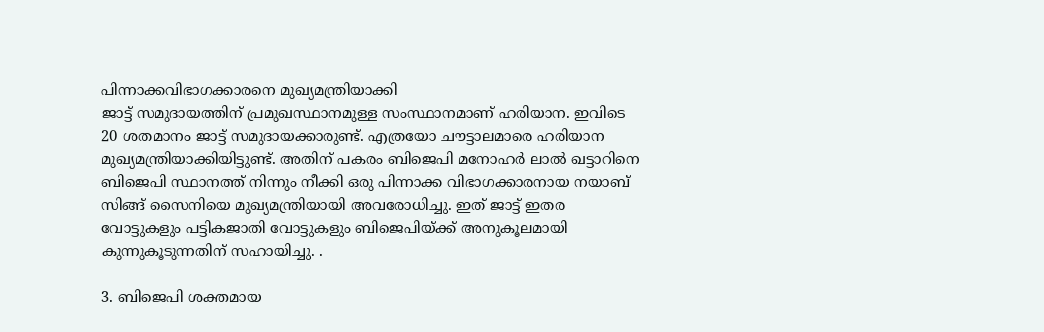പിന്നാക്കവിഭാഗക്കാരനെ മുഖ്യമന്ത്രിയാക്കി
ജാട്ട് സമുദായത്തിന് പ്രമുഖസ്ഥാനമുള്ള സംസ്ഥാനമാണ് ഹരിയാന. ഇവിടെ 20 ശതമാനം ജാട്ട് സമുദായക്കാരുണ്ട്. എത്രയോ ചൗട്ടാലമാരെ ഹരിയാന മുഖ്യമന്ത്രിയാക്കിയിട്ടുണ്ട്. അതിന് പകരം ബിജെപി മനോഹര്‍ ലാല്‍ ഖട്ടാറിനെ ബിജെപി സ്ഥാനത്ത് നിന്നും നീക്കി ഒരു പിന്നാക്ക വിഭാഗക്കാരനായ നയാബ് സിങ്ങ് സൈനിയെ മുഖ്യമന്ത്രിയായി അവരോധിച്ചു. ഇത് ജാട്ട് ഇതര വോട്ടുകളും പട്ടികജാതി വോട്ടുകളും ബിജെപിയ്‌ക്ക് അനുകൂലമായി കുന്നുകൂടുന്നതിന് സഹായിച്ചു. .

3. ബിജെപി ശക്തമായ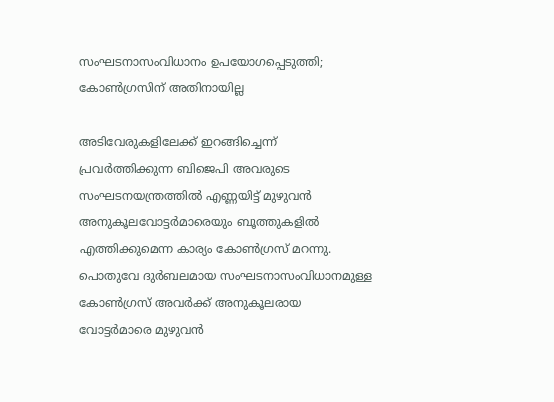സംഘടനാസംവിധാനം ഉപയോഗപ്പെടുത്തി; കോണ്‍ഗ്രസിന് അതിനായില്ല

അടിവേരുകളിലേക്ക് ഇറങ്ങിച്ചെന്ന് പ്രവര്‍ത്തിക്കുന്ന ബിജെപി അവരുടെ സംഘടനയന്ത്രത്തില്‍ എണ്ണയിട്ട് മുഴുവന്‍ അനുകൂലവോട്ടര്‍മാരെയും ബൂത്തുകളില്‍ എത്തിക്കുമെന്ന കാര്യം കോണ്‍ഗ്രസ് മറന്നു. പൊതുവേ ദുര്‍ബലമായ സംഘടനാസംവിധാനമുള്ള കോണ്‍ഗ്രസ് അവര്‍ക്ക് അനുകൂലരായ വോട്ടര്‍മാരെ മുഴുവന്‍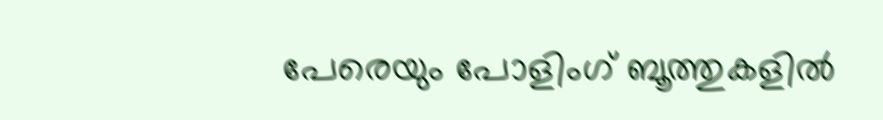പേരെയും പോളിംഗ് ബൂത്തുകളില്‍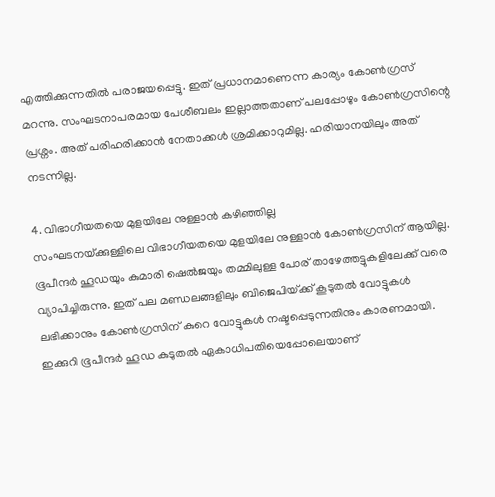എത്തിക്കുന്നതില്‍ പരാജയപ്പെട്ടു. ഇത് പ്രധാനമാണെന്ന കാര്യം കോണ്‍ഗ്രസ് മറന്നു. സംഘടനാപരമായ പേശീബലം ഇല്ലാത്തതാണ് പലപ്പോഴും കോണ്‍ഗ്രസിന്റെ പ്രശ്നം. അത് പരിഹരിക്കാന്‍ നേതാക്കള്‍ ശ്രമിക്കാറുമില്ല. ഹരിയാനയിലും അത് നടന്നില്ല.

4. വിഭാഗീയതയെ മുളയിലേ നുള്ളാന്‍ കഴിഞ്ഞില്ല
സംഘടനയ്‌ക്കുള്ളിലെ വിഭാഗീയതയെ മുളയിലേ നുള്ളാന്‍ കോണ്‍ഗ്രസിന് ആയില്ല. ഭൂപീന്ദര്‍ ഹൂഡയും കുമാരി ഷെല്‍ജയും തമ്മിലുള്ള പോര് താഴേത്തട്ടുകളിലേക്ക് വരെ വ്യാപിച്ചിരുന്നു. ഇത് പല മണ്ഡലങ്ങളിലും ബിജെപിയ്‌ക്ക് കൂടുതല്‍ വോട്ടുകള്‍ ലഭിക്കാനും കോണ്‍ഗ്രസിന് കുറെ വോട്ടുകള്‍ നഷ്ടപ്പെടുന്നതിനും കാരണമായി. ഇക്കുറി ഭൂപീന്ദര്‍ ഹൂഡ കുടുതല്‍ ഏകാധിപതിയെപ്പോലെയാണ്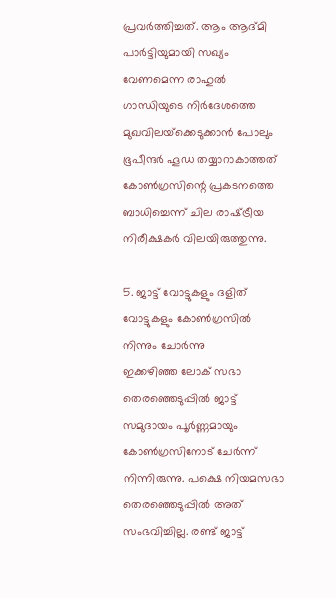പ്രവര്‍ത്തിച്ചത്. ആം ആദ്മി പാര്‍ട്ടിയുമായി സഖ്യം വേണമെന്ന രാഹുല്‍ ഗാന്ധിയുടെ നിര്‍ദേശത്തെ മുഖവിലയ്‌ക്കെടുക്കാന്‍ പോലും ഭൂപീന്ദര്‍ ഹൂഡ തയ്യാറാകാത്തത് കോണ്‍ഗ്രസിന്റെ പ്രകടനത്തെ ബാധിച്ചെന്ന് ചില രാഷ്‌ട്രീയ നിരീക്ഷകര്‍ വിലയിരുത്തുന്നു.

5. ജാട്ട് വോട്ടുകളും ദളിത് വോട്ടുകളും കോണ്‍ഗ്രസില്‍ നിന്നും ചോര്‍ന്നു
ഇക്കഴിഞ്ഞ ലോക് സഭാ തെരഞ്ഞെടുപ്പില്‍ ജാട്ട് സമുദായം പൂര്‍ണ്ണമായും കോണ്‍ഗ്രസിനോട് ചേര്‍ന്ന് നിന്നിരുന്നു. പക്ഷെ നിയമസഭാ തെരഞ്ഞെടുപ്പില്‍ അത് സംഭവിച്ചില്ല. രണ്ട് ജാട്ട്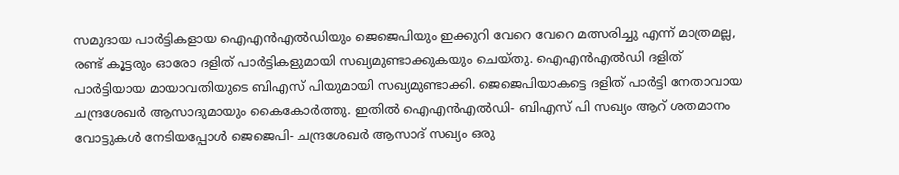സമുദായ പാര്‍ട്ടികളായ ഐഎന്‍എല്‍ഡിയും ജെജെപിയും ഇക്കുറി വേറെ വേറെ മത്സരിച്ചു എന്ന് മാത്രമല്ല, രണ്ട് കൂട്ടരും ഓരോ ദളിത് പാര്‍ട്ടികളുമായി സഖ്യമുണ്ടാക്കുകയും ചെയ്തു. ഐഎന്‍എല്‍ഡി ദളിത് പാര്‍ട്ടിയായ മായാവതിയുടെ ബിഎസ് പിയുമായി സഖ്യമുണ്ടാക്കി. ജെജെപിയാകട്ടെ ദളിത് പാര്‍ട്ടി നേതാവായ ചന്ദ്രശേഖര്‍ ആസാദുമായും കൈകോര്‍ത്തു. ഇതില്‍ ഐഎന്‍എല്‍ഡി- ബിഎസ് പി സഖ്യം ആറ് ശതമാനം വോട്ടുകള്‍ നേടിയപ്പോള്‍ ജെജെപി- ചന്ദ്രശേഖര്‍ ആസാദ് സഖ്യം ഒരു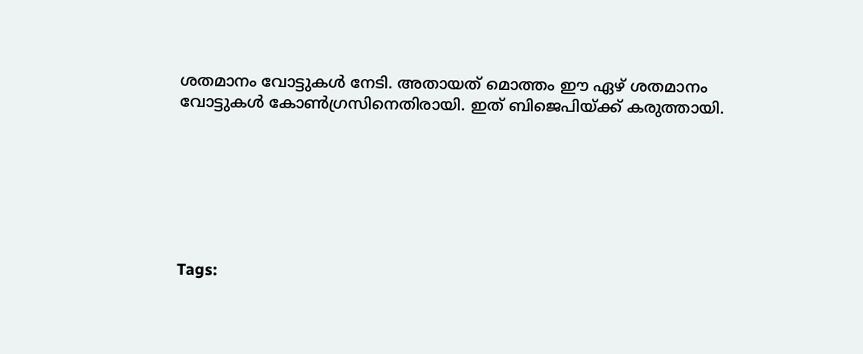ശതമാനം വോട്ടുകള്‍ നേടി. അതായത് മൊത്തം ഈ ഏഴ് ശതമാനം വോട്ടുകള്‍ കോണ്‍ഗ്രസിനെതിരായി. ഇത് ബിജെപിയ്‌ക്ക് കരുത്തായി.







Tags: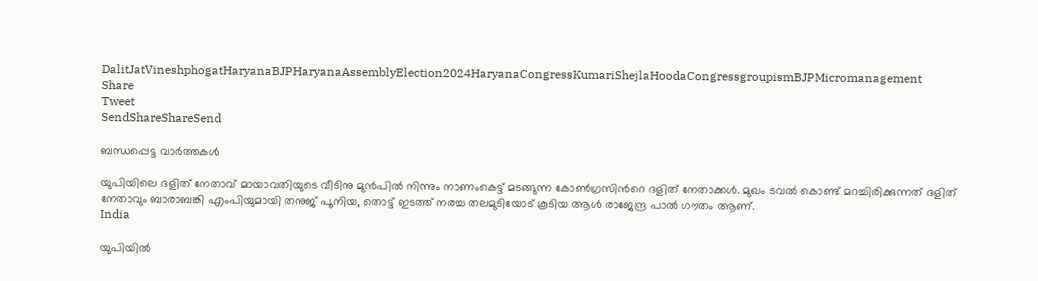DalitJatVineshphogatHaryanaBJPHaryanaAssemblyElection2024HaryanaCongressKumariShejlaHoodaCongressgroupismBJPMicromanagement
Share
Tweet
SendShareShareSend

ബന്ധപ്പെട്ട വാര്‍ത്തകള്‍

യുപിയിലെ ദളിത് നേതാവ് മായാവതിയുടെ വീടിനു മുന്‍പില്‍ നിന്നും നാണംകെട്ട് മടങ്ങുന്ന കോണ്‍ഗ്രസിന്‍റെ ദളിത് നേതാക്കള്‍. മുഖം ടവല്‍ കൊണ്ട് മറച്ചിരിക്കുന്നത് ദളിത് നേതാവും ബാരാബങ്കി എംപിയുമായി തനുജ് പൂനിയ, തൊട്ട് ഇടത്ത് നരച്ച തലമുടിയോട് കൂടിയ ആള്‍ രാജേന്ദ്ര പാല്‍ ഗൗതം ആണ്.
India

യുപിയില്‍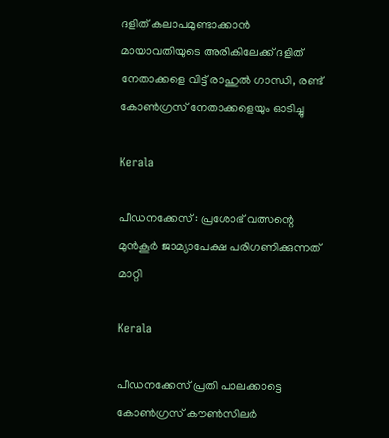ദളിത് കലാപമുണ്ടാക്കാന്‍ മായാവതിയുടെ അരികിലേക്ക് ദളിത് നേതാക്കളെ വിട്ട് രാഹുല്‍ ഗാന്ധി, രണ്ട് കോണ്‍ഗ്രസ് നേതാക്കളെയും ഓടിച്ചു

Kerala

പീഡനക്കേസ് : പ്രശോഭ് വത്സന്റെ മുന്‍കൂര്‍ ജാമ്യാപേക്ഷ പരിഗണിക്കുന്നത് മാറ്റി

Kerala

പീഡനക്കേസ് പ്രതി പാലക്കാട്ടെ കോണ്‍ഗ്രസ് കൗണ്‍സിലര്‍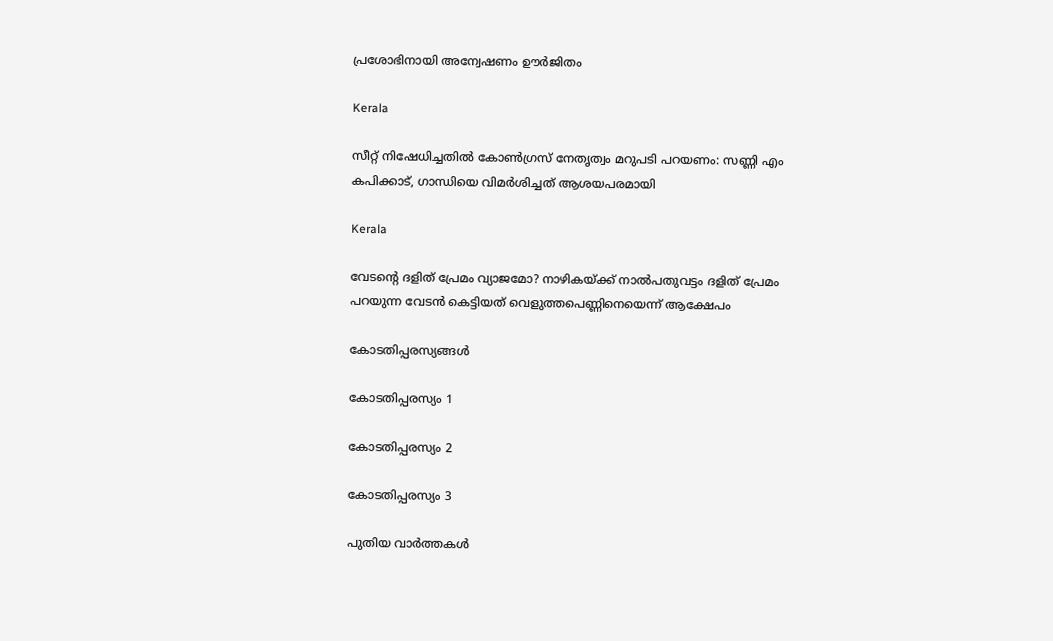പ്രശോഭിനായി അന്വേഷണം ഊര്‍ജിതം

Kerala

സീറ്റ് നിഷേധിച്ചതില്‍ കോണ്‍ഗ്രസ് നേതൃത്വം മറുപടി പറയണം: സണ്ണി എം കപിക്കാട്, ഗാന്ധിയെ വിമര്‍ശിച്ചത് ആശയപരമായി

Kerala

വേടന്റെ ദളിത് പ്രേമം വ്യാജമോ? നാഴികയ്‌ക്ക് നാല്‍പതുവട്ടം ദളിത് പ്രേമം പറയുന്ന വേടന്‍ കെട്ടിയത് വെളുത്തപെണ്ണിനെയെന്ന് ആക്ഷേപം

കോടതിപ്പരസ്യങ്ങള്‍

കോടതിപ്പരസ്യം 1

കോടതിപ്പരസ്യം 2

കോടതിപ്പരസ്യം 3

പുതിയ വാര്‍ത്തകള്‍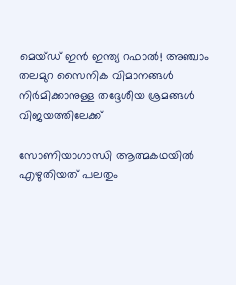മെയ്ഡ് ഇന്‍ ഇന്ത്യ റഫാല്‍! അഞ്ചാം തലമുറ സൈനിക വിമാനങ്ങള്‍ നിര്‍മിക്കാനുള്ള തദ്ദേശീയ ശ്രമങ്ങള്‍ വിജയത്തിലേക്ക്

സോണിയാഗാന്ധി ആത്മകഥയില്‍ എഴുതിയത് പലതും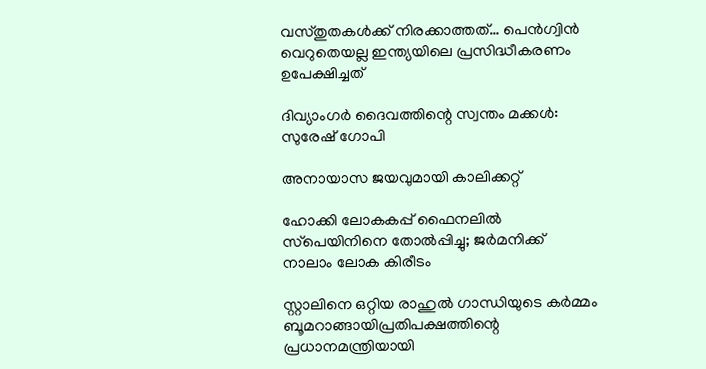വസ്തുതകള്‍ക്ക് നിരക്കാത്തത്… പെന്‍ഗ്വിന്‍ വെറുതെയല്ല ഇന്ത്യയിലെ പ്രസിദ്ധീകരണം ഉപേക്ഷിച്ചത്

ദിവ്യാംഗര്‍ ദൈവത്തിന്റെ സ്വന്തം മക്കള്‍: സുരേഷ് ഗോപി

അനായാസ ജയവുമായി കാലിക്കറ്റ്

ഹോക്കി ലോകകപ്പ് ഫൈനലില്‍ സ്‌പെയിനിനെ തോല്‍പ്പിച്ചു; ജര്‍മനിക്ക് നാലാം ലോക കിരീടം

സ്റ്റാലിനെ ഒറ്റിയ രാഹുല്‍ ഗാന്ധിയുടെ കര്‍മ്മം ബൂമറാങ്ങായിപ്രതിപക്ഷത്തിന്റെ പ്രധാനമന്ത്രിയായി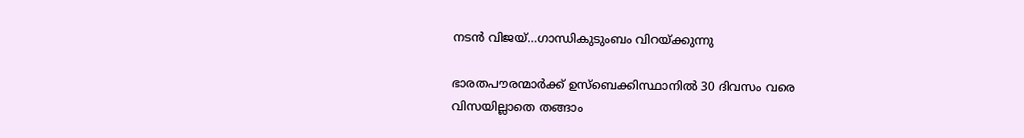നടന്‍ വിജയ്…ഗാന്ധികുടുംബം വിറയ്‌ക്കുന്നു

ഭാരതപൗരന്മാര്‍ക്ക് ഉസ്ബെക്കിസ്ഥാനില്‍ 30 ദിവസം വരെ വിസയില്ലാതെ തങ്ങാം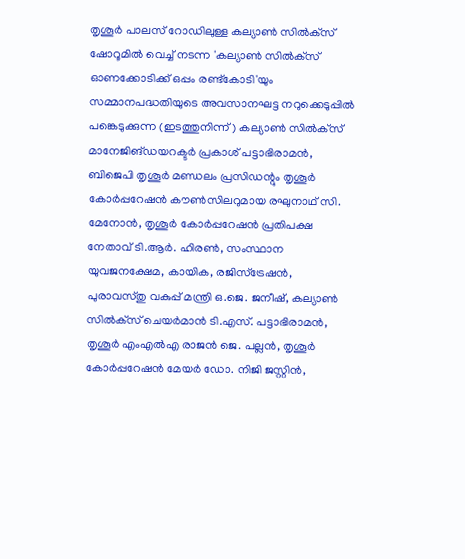തൃശൂര്‍ പാലസ് റോഡിലുള്ള കല്യാണ്‍ സില്‍ക്‌സ് ഷോറൂമില്‍ വെച്ച് നടന്ന 'കല്യാണ്‍ സില്‍ക്‌സ് ഓണക്കോടിക്ക് ഒപ്പം രണ്ട്‌കോടി'യും സമ്മാനപദ്ധതിയുടെ അവസാനഘട്ട നറുക്കെടുപ്പില്‍ പങ്കെടുക്കുന്ന (ഇടത്തുനിന്ന്) കല്യാണ്‍ സില്‍ക്‌സ് മാനേജിങ്ഡയറക്ടര്‍ പ്രകാശ് പട്ടാഭിരാമന്‍, ബിജെപി തൃശൂര്‍ മണ്ഡലം പ്രസിഡന്റും തൃശൂര്‍ കോര്‍പ്പറേഷന്‍ കൗണ്‍സിലറുമായ രഘുനാഥ് സി. മേനോന്‍, തൃശൂര്‍ കോര്‍പ്പറേഷന്‍ പ്രതിപക്ഷ നേതാവ് ടി.ആര്‍. ഹിരണ്‍, സംസ്ഥാന യുവജനക്ഷേമ, കായിക, രജിസ്‌ട്രേഷന്‍, പുരാവസ്തു വകുപ്പ് മന്ത്രി ഒ.ജെ. ജനീഷ്, കല്യാണ്‍ സില്‍ക്‌സ് ചെയര്‍മാന്‍ ടി.എസ്. പട്ടാഭിരാമന്‍, തൃശൂര്‍ എംഎല്‍എ രാജന്‍ ജെ. പല്ലന്‍, തൃശൂര്‍ കോര്‍പ്പറേഷന്‍ മേയര്‍ ഡോ. നിജി ജസ്റ്റിന്‍,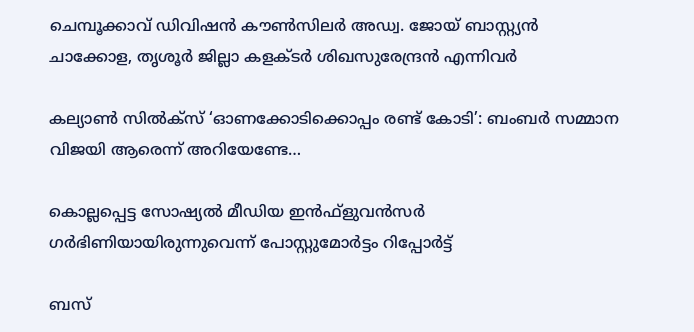ചെമ്പൂക്കാവ് ഡിവിഷന്‍ കൗണ്‍സിലര്‍ അഡ്വ. ജോയ് ബാസ്റ്റ്യന്‍ ചാക്കോള, തൃശൂര്‍ ജില്ലാ കളക്ടര്‍ ശിഖസുരേന്ദ്രന്‍ എന്നിവര്‍

കല്യാണ്‍ സില്‍ക്‌സ് ‘ഓണക്കോടിക്കൊപ്പം രണ്ട് കോടി’: ബംബര്‍ സമ്മാന വിജയി ആരെന്ന് അറിയേണ്ടേ…

കൊല്ലപ്പെട്ട സോഷ്യല്‍ മീഡിയ ഇന്‍ഫ്‌ളുവന്‍സര്‍ ഗര്‍ഭിണിയായിരുന്നുവെന്ന് പോസ്റ്റുമോര്‍ട്ടം റിപ്പോര്‍ട്ട്

ബസ്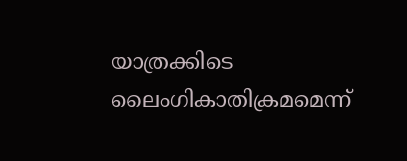യാത്രക്കിടെ ലൈംഗികാതിക്രമമെന്ന്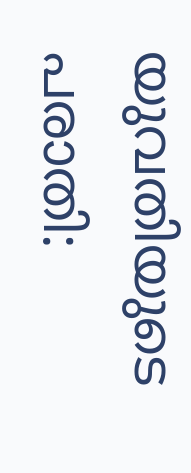യുവതിയുടെ പരാതി: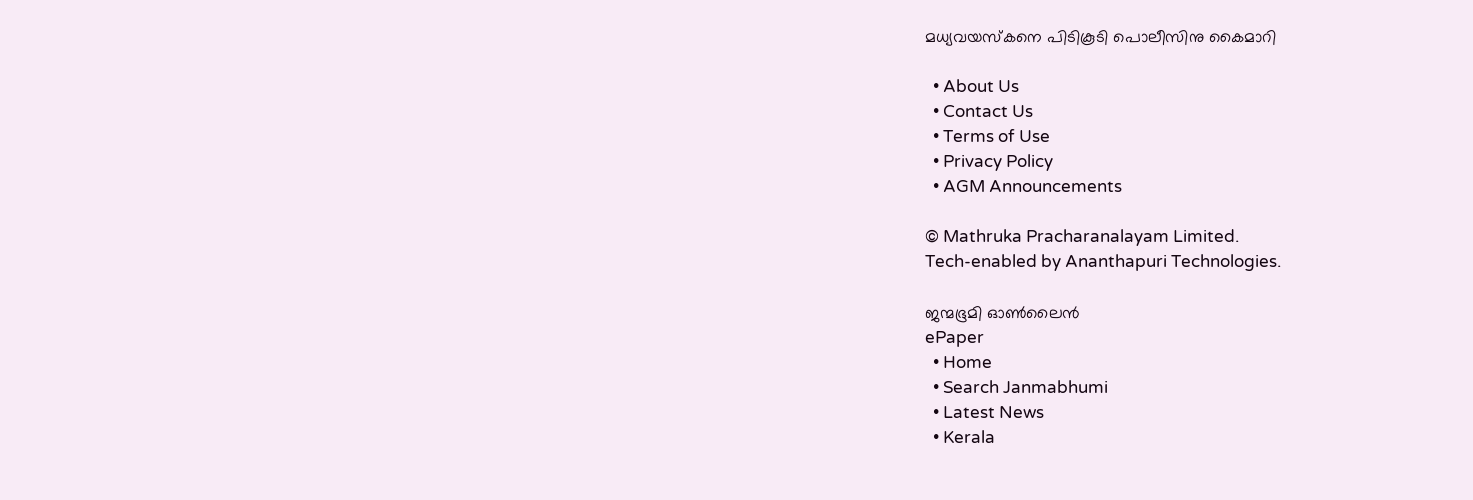മധ്യവയസ്‌കനെ പിടികൂടി പൊലീസിനു കൈമാറി

  • About Us
  • Contact Us
  • Terms of Use
  • Privacy Policy
  • AGM Announcements

© Mathruka Pracharanalayam Limited.
Tech-enabled by Ananthapuri Technologies.

ജന്മഭൂമി ഓണ്‍ലൈന്‍
ePaper
  • Home
  • Search Janmabhumi
  • Latest News
  • Kerala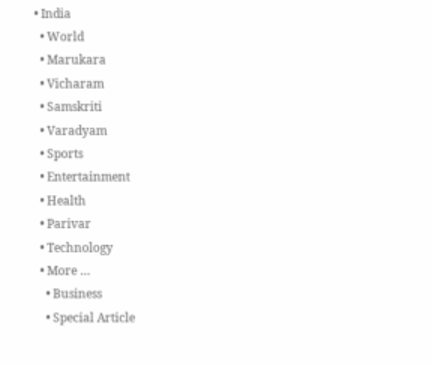• India
  • World
  • Marukara
  • Vicharam
  • Samskriti
  • Varadyam
  • Sports
  • Entertainment
  • Health
  • Parivar
  • Technology
  • More …
    • Business
    • Special Article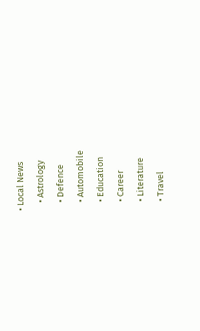• Local News
    • Astrology
    • Defence
    • Automobile
    • Education
    • Career
    • Literature
    • Travel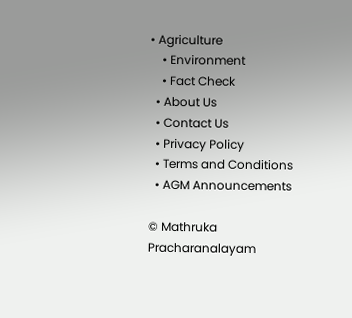• Agriculture
    • Environment
    • Fact Check
  • About Us
  • Contact Us
  • Privacy Policy
  • Terms and Conditions
  • AGM Announcements

© Mathruka Pracharanalayam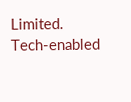Limited.
Tech-enabled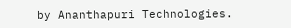by Ananthapuri Technologies.